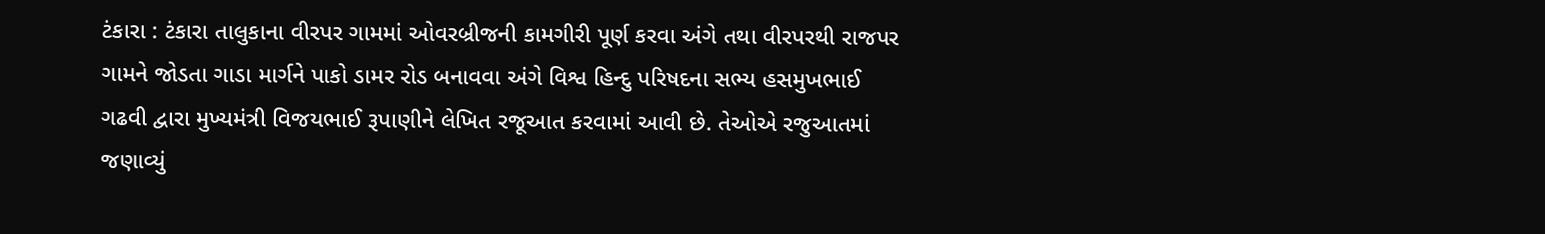ટંકારા : ટંકારા તાલુકાના વીરપર ગામમાં ઓવરબ્રીજની કામગીરી પૂર્ણ કરવા અંગે તથા વીરપરથી રાજપર ગામને જોડતા ગાડા માર્ગને પાકો ડામર રોડ બનાવવા અંગે વિશ્વ હિન્દુ પરિષદના સભ્ય હસમુખભાઈ ગઢવી દ્વારા મુખ્યમંત્રી વિજયભાઈ રૂપાણીને લેખિત રજૂઆત કરવામાં આવી છે. તેઓએ રજુઆતમાં જણાવ્યું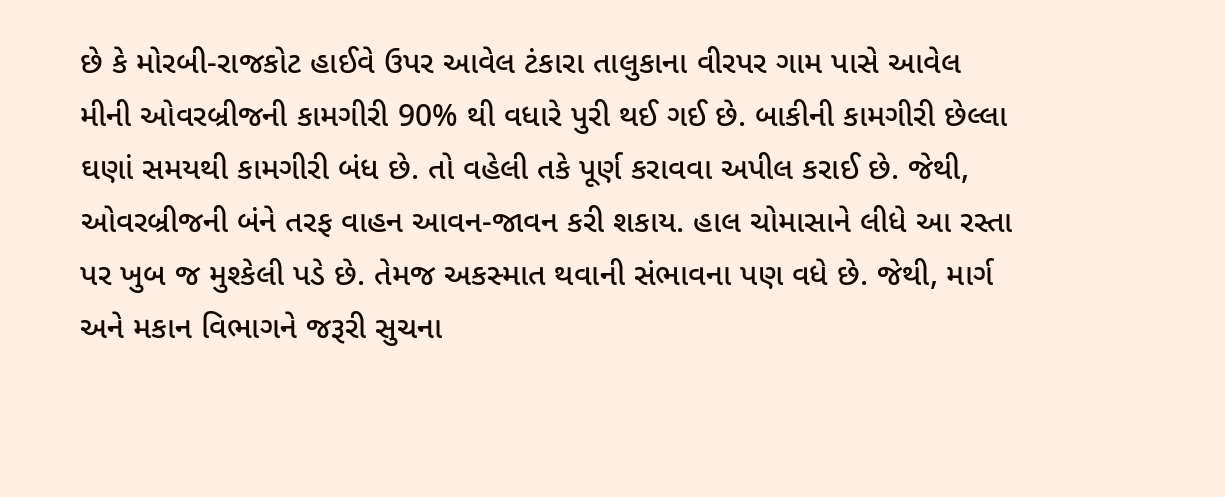છે કે મોરબી-રાજકોટ હાઈવે ઉપર આવેલ ટંકારા તાલુકાના વીરપર ગામ પાસે આવેલ મીની ઓવરબ્રીજની કામગીરી 90% થી વધારે પુરી થઈ ગઈ છે. બાકીની કામગીરી છેલ્લા ઘણાં સમયથી કામગીરી બંધ છે. તો વહેલી તકે પૂર્ણ કરાવવા અપીલ કરાઈ છે. જેથી, ઓવરબ્રીજની બંને તરફ વાહન આવન-જાવન કરી શકાય. હાલ ચોમાસાને લીધે આ રસ્તા પર ખુબ જ મુશ્કેલી પડે છે. તેમજ અકસ્માત થવાની સંભાવના પણ વધે છે. જેથી, માર્ગ અને મકાન વિભાગને જરૂરી સુચના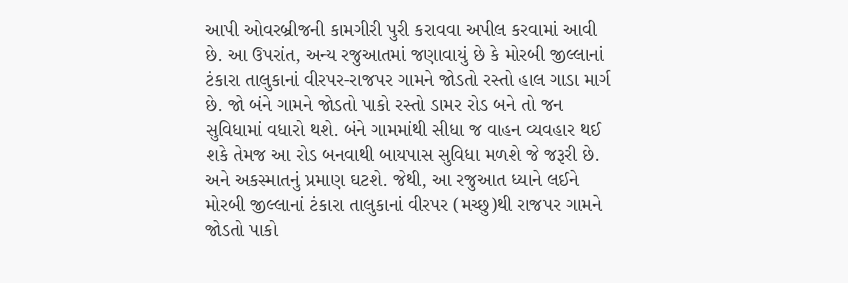આપી ઓવરબ્રીજની કામગીરી પુરી કરાવવા અપીલ કરવામાં આવી છે. આ ઉપરાંત, અન્ય રજુઆતમાં જણાવાયું છે કે મોરબી જીલ્લાનાં ટંકારા તાલુકાનાં વીરપર-રાજપર ગામને જોડતો રસ્તો હાલ ગાડા માર્ગ છે. જો બંને ગામને જોડતો પાકો રસ્તો ડામર રોડ બને તો જન સુવિધામાં વધારો થશે. બંને ગામમાંથી સીધા જ વાહન વ્યવહાર થઈ શકે તેમજ આ રોડ બનવાથી બાયપાસ સુવિધા મળશે જે જરૂરી છે. અને અકસ્માતનું પ્રમાણ ઘટશે. જેથી, આ રજુઆત ધ્યાને લઈને મોરબી જીલ્લાનાં ટંકારા તાલુકાનાં વીરપર (મચ્છુ)થી રાજપર ગામને જોડતો પાકો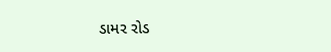ડામર રોડ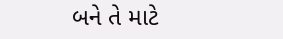બને તે માટે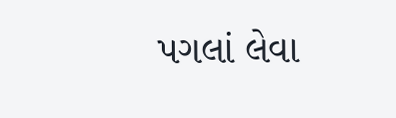પગલાં લેવા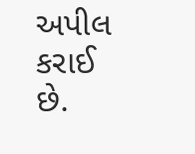અપીલ કરાઈ છે.